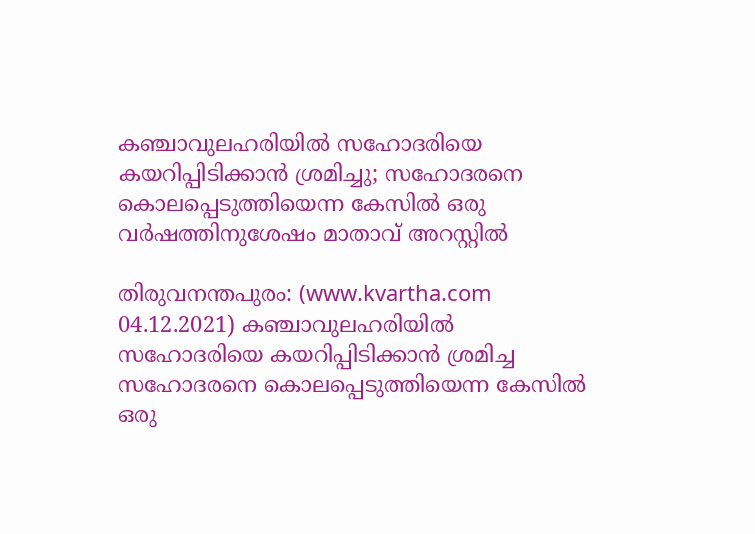കഞ്ചാവുലഹരിയില്‍ സഹോദരിയെ കയറിപ്പിടിക്കാന്‍ ശ്രമിച്ചു; സഹോദരനെ കൊലപ്പെടുത്തിയെന്ന കേസില്‍ ഒരു വര്‍ഷത്തിനുശേഷം മാതാവ് അറസ്റ്റില്‍

തിരുവനന്തപുരം: (www.kvartha.com 04.12.2021) കഞ്ചാവുലഹരിയില്‍ സഹോദരിയെ കയറിപ്പിടിക്കാന്‍ ശ്രമിച്ച സഹോദരനെ കൊലപ്പെടുത്തിയെന്ന കേസില്‍ ഒരു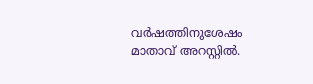വര്‍ഷത്തിനുശേഷം മാതാവ് അറസ്റ്റില്‍.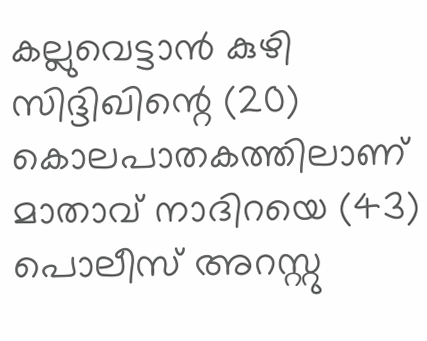കല്ലുവെട്ടാന്‍ കുഴി സിദ്ദിഖിന്റെ (20) കൊലപാതകത്തിലാണ് മാതാവ് നാദിറയെ (43) പൊലീസ് അറസ്റ്റു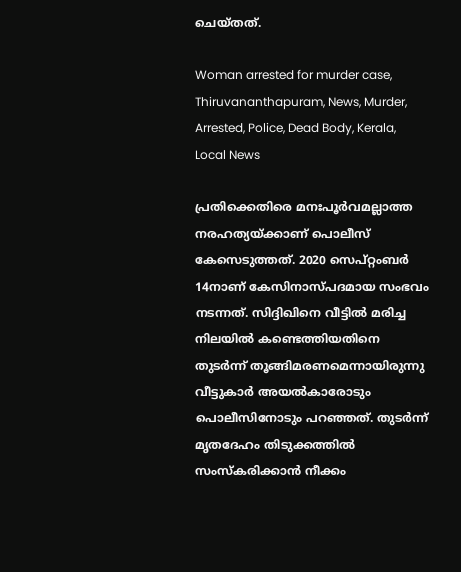ചെയ്തത്.

Woman arrested for murder case, Thiruvananthapuram, News, Murder, Arrested, Police, Dead Body, Kerala, Local News

പ്രതിക്കെതിരെ മനഃപൂര്‍വമല്ലാത്ത നരഹത്യയ്ക്കാണ് പൊലീസ് കേസെടുത്തത്. 2020 സെപ്റ്റംബര്‍ 14നാണ് കേസിനാസ്പദമായ സംഭവം നടന്നത്. സിദ്ദിഖിനെ വീട്ടില്‍ മരിച്ച നിലയില്‍ കണ്ടെത്തിയതിനെ തുടര്‍ന്ന് തൂങ്ങിമരണമെന്നായിരുന്നു വീട്ടുകാര്‍ അയല്‍കാരോടും പൊലീസിനോടും പറഞ്ഞത്. തുടര്‍ന്ന് മൃതദേഹം തിടുക്കത്തില്‍ സംസ്‌കരിക്കാന്‍ നീക്കം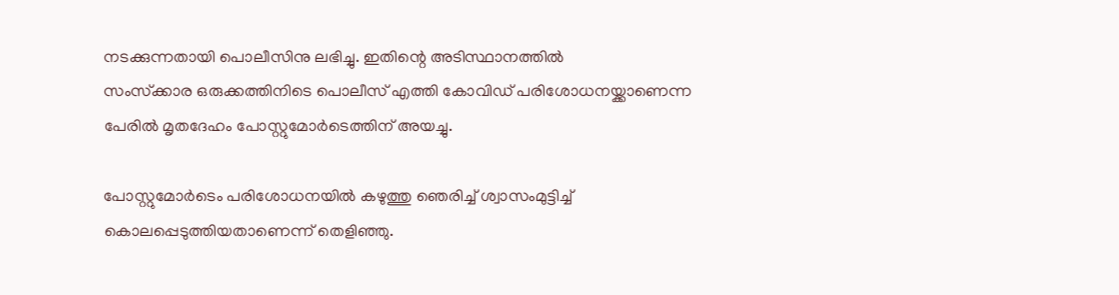നടക്കുന്നതായി പൊലീസിനു ലഭിച്ചു. ഇതിന്റെ അടിസ്ഥാനത്തില്‍
സംസ്‌ക്കാര ഒരുക്കത്തിനിടെ പൊലീസ് എത്തി കോവിഡ് പരിശോധനയ്ക്കാണെന്ന പേരില്‍ മൃതദേഹം പോസ്റ്റുമോര്‍ടെത്തിന് അയച്ചു.

പോസ്റ്റുമോര്‍ടെം പരിശോധനയില്‍ കഴുത്തു ഞെരിച്ച് ശ്വാസംമുട്ടിച്ച് കൊലപ്പെടുത്തിയതാണെന്ന് തെളിഞ്ഞു.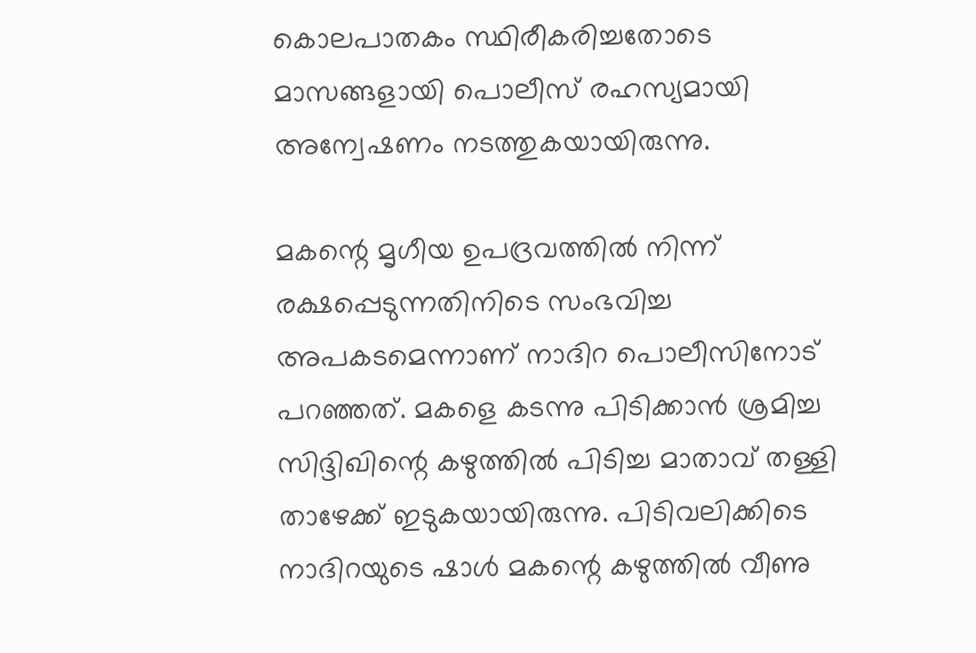കൊലപാതകം സ്ഥിരീകരിച്ചതോടെ മാസങ്ങളായി പൊലീസ് രഹസ്യമായി അന്വേഷണം നടത്തുകയായിരുന്നു.

മകന്റെ മൃഗീയ ഉപദ്രവത്തില്‍ നിന്ന് രക്ഷപ്പെടുന്നതിനിടെ സംഭവിച്ച അപകടമെന്നാണ് നാദിറ പൊലീസിനോട് പറഞ്ഞത്. മകളെ കടന്നു പിടിക്കാന്‍ ശ്രമിച്ച സിദ്ദിഖിന്റെ കഴുത്തില്‍ പിടിച്ച മാതാവ് തള്ളി താഴേക്ക് ഇടുകയായിരുന്നു. പിടിവലിക്കിടെ നാദിറയുടെ ഷാള്‍ മകന്റെ കഴുത്തില്‍ വീണു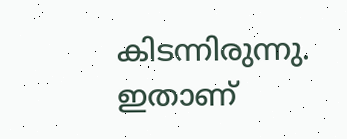കിടന്നിരുന്നു. ഇതാണ്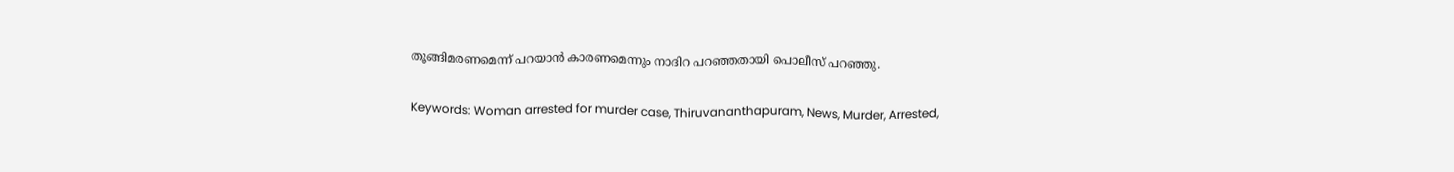തൂങ്ങിമരണമെന്ന് പറയാന്‍ കാരണമെന്നും നാദിറ പറഞ്ഞതായി പൊലീസ് പറഞ്ഞു.

Keywords: Woman arrested for murder case, Thiruvananthapuram, News, Murder, Arrested,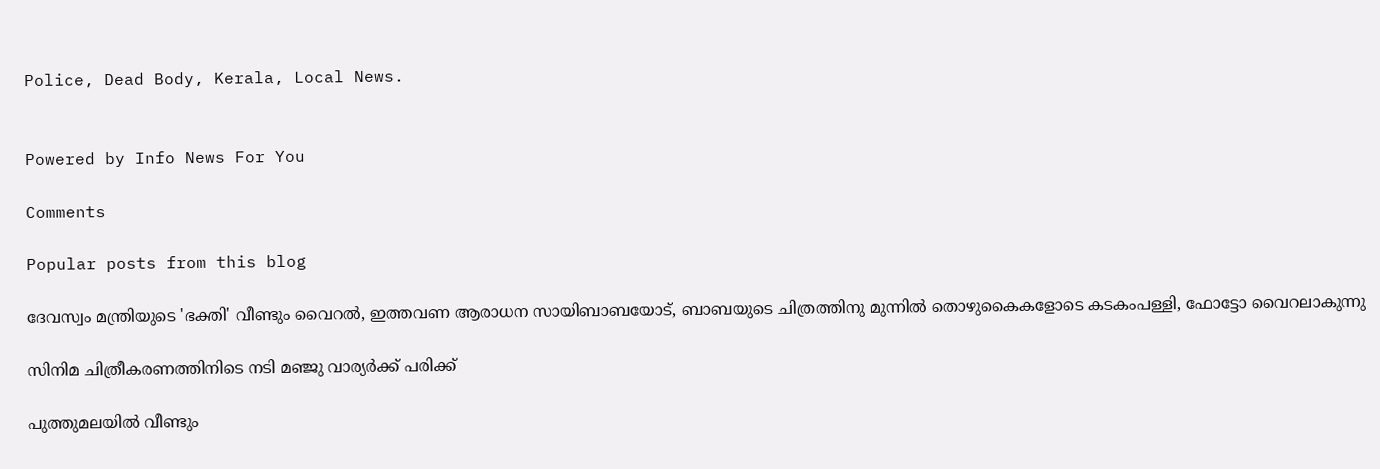Police, Dead Body, Kerala, Local News.


Powered by Info News For You

Comments

Popular posts from this blog

ദേവസ്വം മന്ത്രിയുടെ 'ഭക്തി' വീണ്ടും വൈറല്‍, ഇത്തവണ ആരാധന സായിബാബയോട്, ബാബയുടെ ചിത്രത്തിനു മുന്നില്‍ തൊഴുകൈകളോടെ കടകംപള്ളി, ഫോട്ടോ വൈറലാകുന്നു

സിനിമ ചിത്രീകരണത്തിനിടെ നടി മഞ്ജു വാര്യര്‍ക്ക് പരിക്ക്

പുത്തുമലയില്‍ വീണ്ടും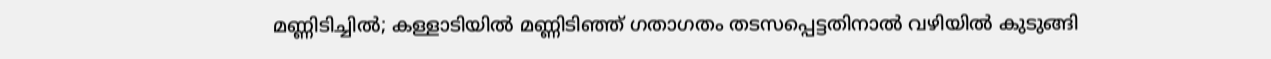മണ്ണിടിച്ചില്‍; കള്ളാടിയില്‍ മണ്ണിടിഞ്ഞ് ഗതാഗതം തടസപ്പെട്ടതിനാല്‍ വഴിയില്‍ കുടുങ്ങി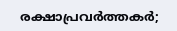രക്ഷാപ്രവര്‍ത്തകര്‍;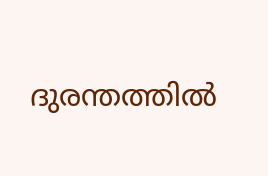ദുരന്തത്തില്‍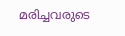മരിച്ചവരുടെ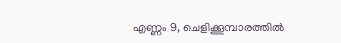എണ്ണം 9, ചെളിക്കൂമ്പാരത്തില്‍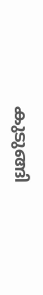കുടുങ്ങി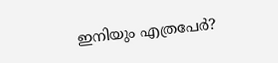ഇനിയും എത്രപേര്‍?